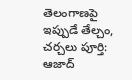తెలంగాణపై ఇప్పుడే తేల్చం, చర్చలు పూర్తి: ఆజాద్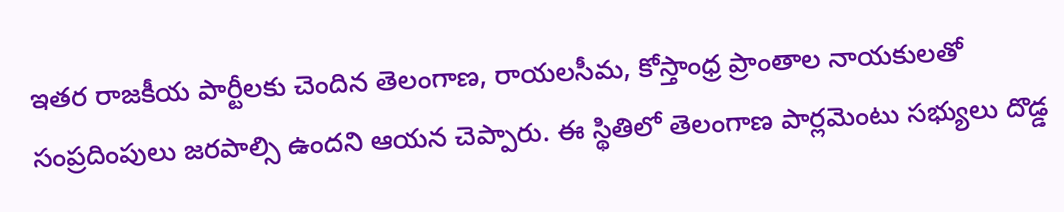ఇతర రాజకీయ పార్టీలకు చెందిన తెలంగాణ, రాయలసీమ, కోస్తాంధ్ర ప్రాంతాల నాయకులతో సంప్రదింపులు జరపాల్సి ఉందని ఆయన చెప్పారు. ఈ స్థితిలో తెలంగాణ పార్లమెంటు సభ్యులు దొడ్డ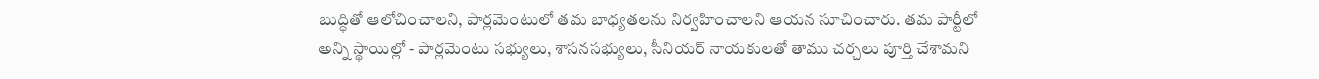బుద్ధితో ఆలోచించాలని, పార్లమెంటులో తమ బాధ్యతలను నిర్వహించాలని ఆయన సూచించారు. తమ పార్టీలో అన్ని స్థాయిల్లో - పార్లమెంటు సభ్యులు, శాసనసభ్యులు, సీనియర్ నాయకులతో తాము చర్చలు పూర్తి చేశామని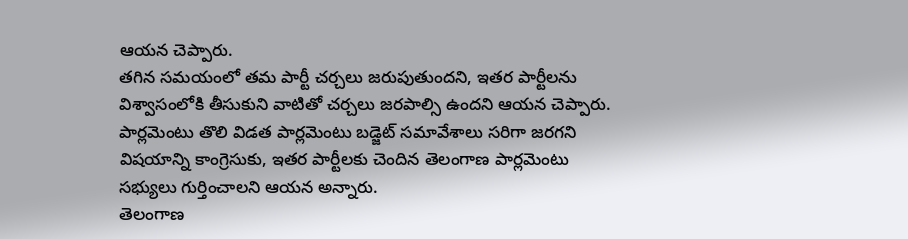ఆయన చెప్పారు.
తగిన సమయంలో తమ పార్టీ చర్చలు జరుపుతుందని, ఇతర పార్టీలను విశ్వాసంలోకి తీసుకుని వాటితో చర్చలు జరపాల్సి ఉందని ఆయన చెప్పారు. పార్లమెంటు తొలి విడత పార్లమెంటు బడ్జెట్ సమావేశాలు సరిగా జరగని విషయాన్ని కాంగ్రెసుకు, ఇతర పార్టీలకు చెందిన తెలంగాణ పార్లమెంటు సభ్యులు గుర్తించాలని ఆయన అన్నారు.
తెలంగాణ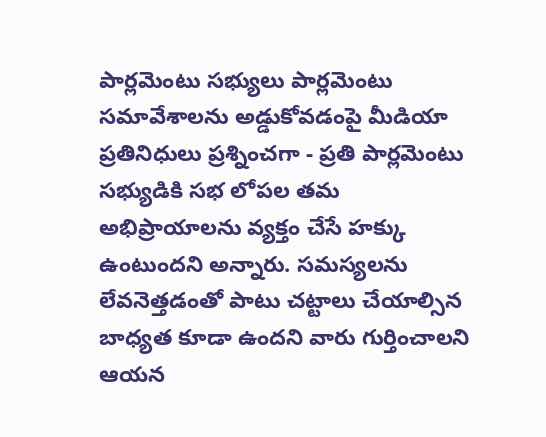పార్లమెంటు సభ్యులు పార్లమెంటు సమావేశాలను అడ్డుకోవడంపై మీడియా ప్రతినిధులు ప్రశ్నించగా - ప్రతి పార్లమెంటు సభ్యుడికి సభ లోపల తమ అభిప్రాయాలను వ్యక్తం చేసే హక్కు ఉంటుందని అన్నారు. సమస్యలను లేవనెత్తడంతో పాటు చట్టాలు చేయాల్సిన బాధ్యత కూడా ఉందని వారు గుర్తించాలని ఆయన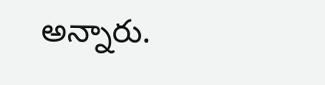అన్నారు.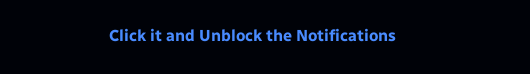Click it and Unblock the Notifications